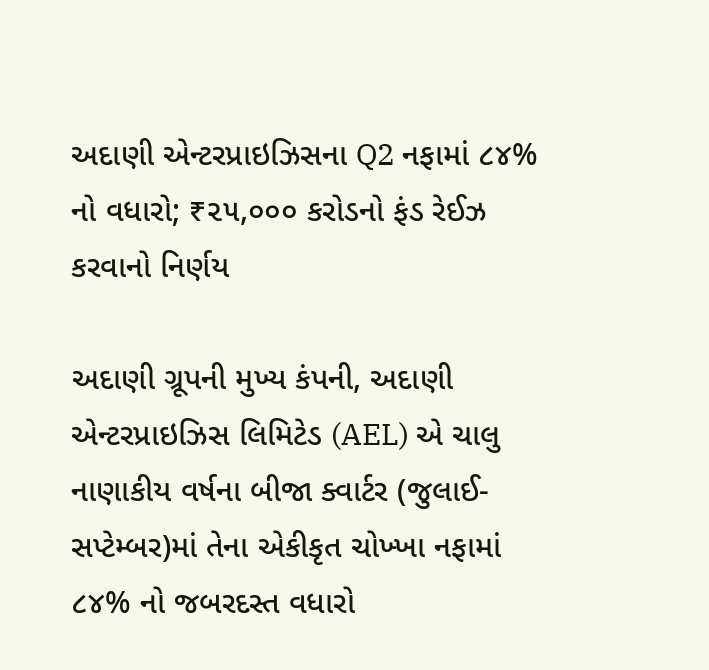અદાણી એન્ટરપ્રાઇઝિસના Q2 નફામાં ૮૪% નો વધારો; ₹૨૫,૦૦૦ કરોડનો ફંડ રેઈઝ કરવાનો નિર્ણય

અદાણી ગ્રૂપની મુખ્ય કંપની, અદાણી એન્ટરપ્રાઇઝિસ લિમિટેડ (AEL) એ ચાલુ નાણાકીય વર્ષના બીજા ક્વાર્ટર (જુલાઈ-સપ્ટેમ્બર)માં તેના એકીકૃત ચોખ્ખા નફામાં ૮૪% નો જબરદસ્ત વધારો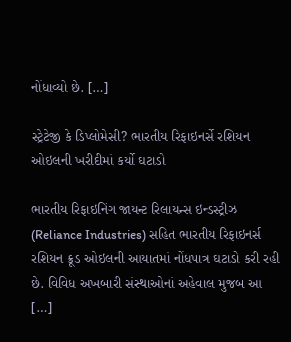નોંધાવ્યો છે. […]

સ્ટ્રેટેજી કે ડિપ્લોમેસી? ભારતીય રિફાઇનર્સે રશિયન ઓઇલની ખરીદીમાં કર્યો ઘટાડો

ભારતીય રિફાઇનિંગ જાયન્ટ રિલાયન્સ ઇન્ડસ્ટ્રીઝ (Reliance Industries) સહિત ભારતીય રિફાઇનર્સ રશિયન ક્રૂડ ઓઇલની આયાતમાં નોંધપાત્ર ઘટાડો કરી રહી છે. વિવિધ અખબારી સંસ્થાઓનાં અહેવાલ મુજબ આ […]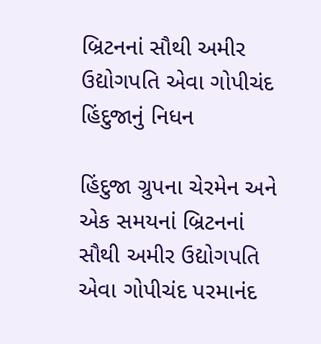બ્રિટનનાં સૌથી અમીર ઉદ્યોગપતિ એવા ગોપીચંદ હિંદુજાનું નિધન

હિંદુજા ગ્રુપના ચેરમેન અને એક સમયનાં બ્રિટનનાં સૌથી અમીર ઉદ્યોગપતિ એવા ગોપીચંદ પરમાનંદ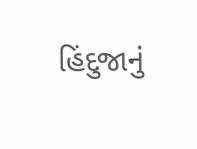હિંદુજાનું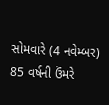સોમવારે (4 નવેમ્બર) 85 વર્ષની ઉંમરે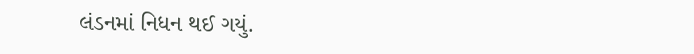લંડનમાં નિધન થઈ ગયું.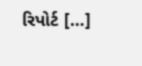રિપોર્ટ […]